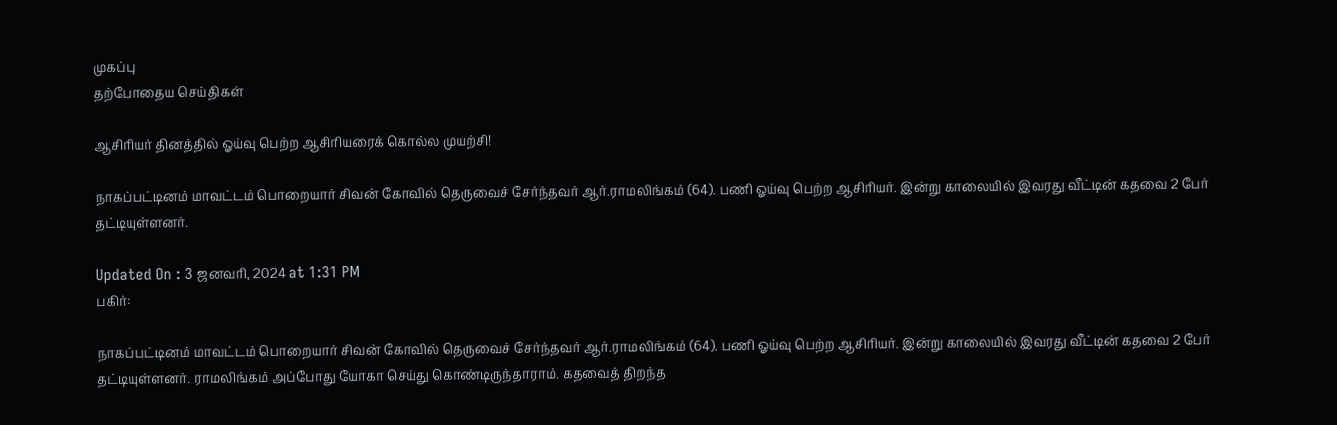முகப்பு
தற்போதைய செய்திகள்

ஆசிரியர் தினத்தில் ஓய்வு பெற்ற ஆசிரியரைக் கொல்ல முயற்சி!

நாகப்பட்டினம் மாவட்டம் பொறையார் சிவன் கோவில் தெருவைச் சேர்ந்தவர் ஆர்.ராமலிங்கம் (64). பணி ஓய்வு பெற்ற ஆசிரியர். இன்று காலையில் இவரது வீட்டின் கதவை 2 பேர் தட்டியுள்ளனர்.

Updated On : 3 ஜனவரி, 2024 at 1:31 PM
பகிர்:

நாகப்பட்டினம் மாவட்டம் பொறையார் சிவன் கோவில் தெருவைச் சேர்ந்தவர் ஆர்.ராமலிங்கம் (64). பணி ஓய்வு பெற்ற ஆசிரியர். இன்று காலையில் இவரது வீட்டின் கதவை 2 பேர் தட்டியுள்ளனர். ராமலிங்கம் அப்போது யோகா செய்து கொண்டிருந்தாராம். கதவைத் திறந்த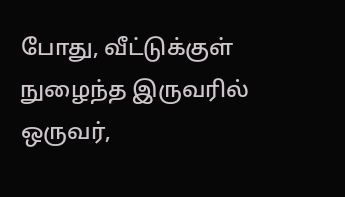போது, வீட்டுக்குள் நுழைந்த இருவரில் ஒருவர்,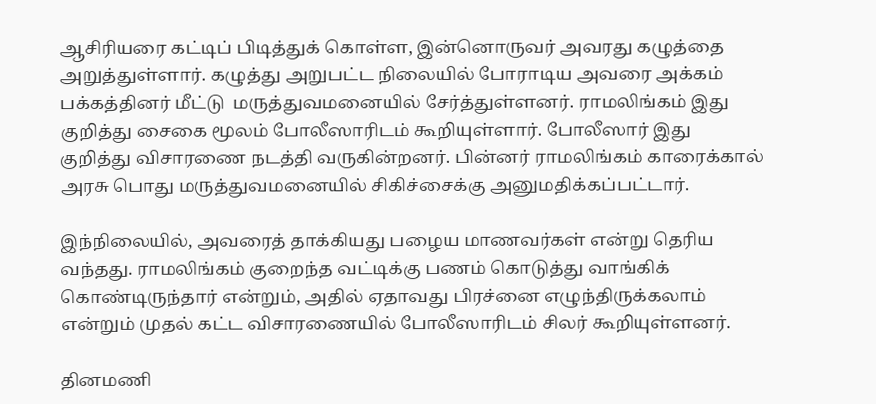ஆசிரியரை கட்டிப் பிடித்துக் கொள்ள, இன்னொருவர் அவரது கழுத்தை அறுத்துள்ளார். கழுத்து அறுபட்ட நிலையில் போராடிய அவரை அக்கம் பக்கத்தினர் மீட்டு  மருத்துவமனையில் சேர்த்துள்ளனர். ராமலிங்கம் இது குறித்து சைகை மூலம் போலீஸாரிடம் கூறியுள்ளார். போலீஸார் இது குறித்து விசாரணை நடத்தி வருகின்றனர். பின்னர் ராமலிங்கம் காரைக்கால் அரசு பொது மருத்துவமனையில் சிகிச்சைக்கு அனுமதிக்கப்பட்டார்.

இந்நிலையில், அவரைத் தாக்கியது பழைய மாணவர்கள் என்று தெரிய வந்தது. ராமலிங்கம் குறைந்த வட்டிக்கு பணம் கொடுத்து வாங்கிக் கொண்டிருந்தார் என்றும், அதில் ஏதாவது பிரச்னை எழுந்திருக்கலாம் என்றும் முதல் கட்ட விசாரணையில் போலீஸாரிடம் சிலர் கூறியுள்ளனர்.

தினமணி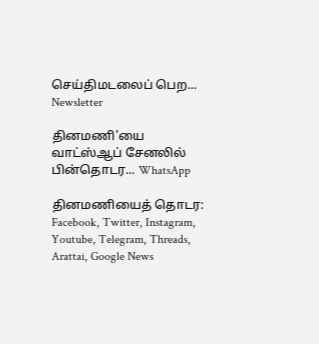செய்திமடலைப் பெற... Newsletter

தினமணி'யை வாட்ஸ்ஆப் சேனலில் பின்தொடர... WhatsApp

தினமணியைத் தொடர: Facebook, Twitter, Instagram, Youtube, Telegram, Threads, Arattai, Google News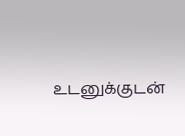உடனுக்குடன்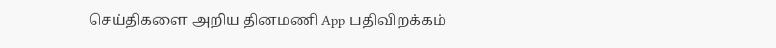செய்திகளை அறிய தினமணி App பதிவிறக்கம்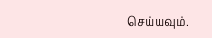செய்யவும்.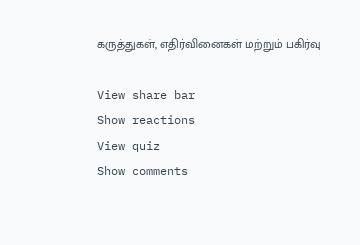கருத்துகள், எதிர்வினைகள் மற்றும் பகிர்வு

View share bar
Show reactions
View quiz
Show comments